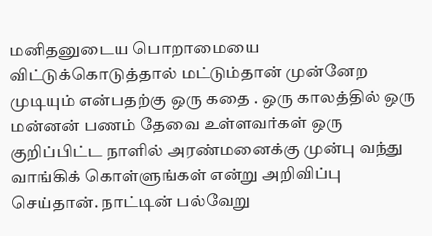மனிதனுடைய பொறாமையை விட்டுக்கொடுத்தால் மட்டும்தான் முன்னேற முடியும் என்பதற்கு ஒரு கதை . ஒரு காலத்தில் ஒரு மன்னன் பணம் தேவை உள்ளவர்கள் ஒரு குறிப்பிட்ட நாளில் அரண்மனைக்கு முன்பு வந்து வாங்கிக் கொள்ளுங்கள் என்று அறிவிப்பு செய்தான். நாட்டின் பல்வேறு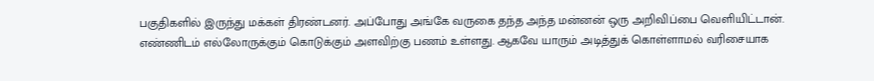பகுதிகளில் இருந்து மக்கள் திரண்டனர். அப்போது அங்கே வருகை தந்த அந்த மன்னன் ஒரு அறிவிப்பை வெளியிட்டான். எண்ணிடம் எல்லோருக்கும் கொடுக்கும் அளவிற்கு பணம் உள்ளது. ஆகவே யாரும் அடித்துக் கொள்ளாமல் வரிசையாக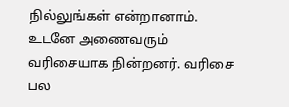நில்லுங்கள் என்றானாம். உடனே அணைவரும் வரிசையாக நின்றனர். வரிசை பல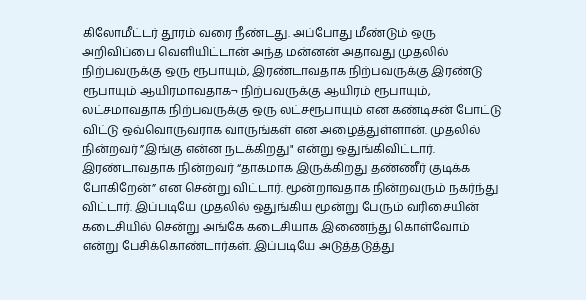கிலோமீட்டர் தூரம் வரை நீண்டது. அப்போது மீண்டும் ஒரு அறிவிப்பை வெளியிட்டான் அந்த மன்னன் அதாவது முதலில் நிற்பவருக்கு ஒரு ரூபாயும், இரண்டாவதாக நிற்பவருக்கு இரண்டு ரூபாயும் ஆயிரமாவதாக¬ நிற்பவருக்கு ஆயிரம் ரூபாயும், லட்சமாவதாக நிற்பவருக்கு ஒரு லட்சரூபாயும் என கண்டிசன் போட்டு விட்டு ஒவ்வொருவராக வாருங்கள் என அழைத்துள்ளான். முதலில் நின்றவர் ”இங்கு என்ன நடக்கிறது" என்று ஒதுங்கிவிட்டார். இரண்டாவதாக நின்றவர் “தாகமாக இருக்கிறது தண்ணீர் குடிக்க போகிறேன்” என சென்று விட்டார். மூன்றாவதாக நின்றவரும் நகர்ந்து விட்டார். இப்படியே முதலில் ஒதுங்கிய மூன்று பேரும் வரிசையின் கடைசியில் சென்று அங்கே கடைசியாக இணைந்து கொள்வோம் என்று பேசிக்கொண்டார்கள். இப்படியே அடுத்தடுத்து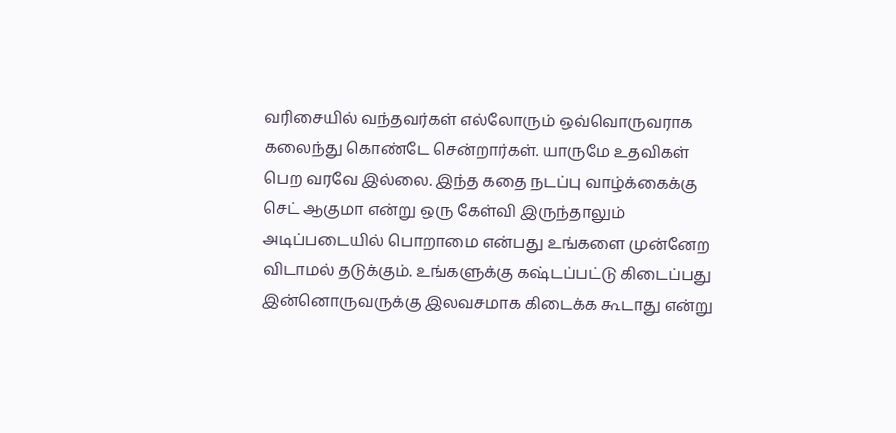வரிசையில் வந்தவர்கள் எல்லோரும் ஒவ்வொருவராக கலைந்து கொண்டே சென்றார்கள். யாருமே உதவிகள் பெற வரவே இல்லை. இந்த கதை நடப்பு வாழ்க்கைக்கு செட் ஆகுமா என்று ஒரு கேள்வி இருந்தாலும் அடிப்படையில் பொறாமை என்பது உங்களை முன்னேற விடாமல் தடுக்கும். உங்களுக்கு கஷ்டப்பட்டு கிடைப்பது இன்னொருவருக்கு இலவசமாக கிடைக்க கூடாது என்று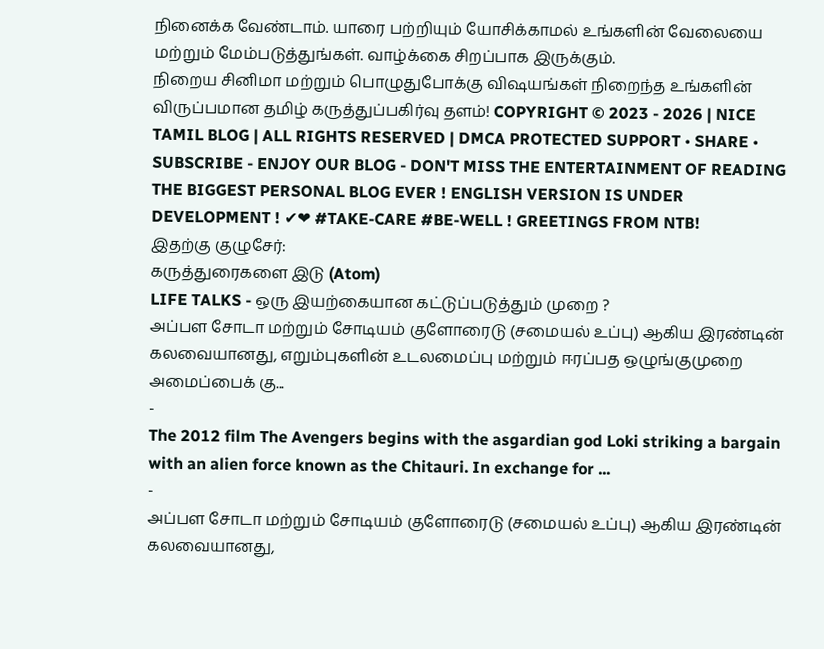நினைக்க வேண்டாம். யாரை பற்றியும் யோசிக்காமல் உங்களின் வேலையை மற்றும் மேம்படுத்துங்கள். வாழ்க்கை சிறப்பாக இருக்கும்.
நிறைய சினிமா மற்றும் பொழுதுபோக்கு விஷயங்கள் நிறைந்த உங்களின் விருப்பமான தமிழ் கருத்துப்பகிர்வு தளம்! COPYRIGHT © 2023 - 2026 | NICE TAMIL BLOG | ALL RIGHTS RESERVED | DMCA PROTECTED SUPPORT • SHARE • SUBSCRIBE - ENJOY OUR BLOG - DON'T MISS THE ENTERTAINMENT OF READING THE BIGGEST PERSONAL BLOG EVER ! ENGLISH VERSION IS UNDER DEVELOPMENT ! ✔❤ #TAKE-CARE #BE-WELL ! GREETINGS FROM NTB!
இதற்கு குழுசேர்:
கருத்துரைகளை இடு (Atom)
LIFE TALKS - ஒரு இயற்கையான கட்டுப்படுத்தும் முறை ?
அப்பள சோடா மற்றும் சோடியம் குளோரைடு (சமையல் உப்பு) ஆகிய இரண்டின் கலவையானது, எறும்புகளின் உடலமைப்பு மற்றும் ஈரப்பத ஒழுங்குமுறை அமைப்பைக் கு...
-
The 2012 film The Avengers begins with the asgardian god Loki striking a bargain with an alien force known as the Chitauri. In exchange for ...
-
அப்பள சோடா மற்றும் சோடியம் குளோரைடு (சமையல் உப்பு) ஆகிய இரண்டின் கலவையானது,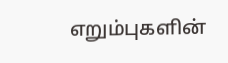எறும்புகளின்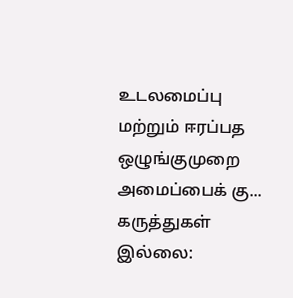உடலமைப்பு மற்றும் ஈரப்பத ஒழுங்குமுறை அமைப்பைக் கு...
கருத்துகள் இல்லை: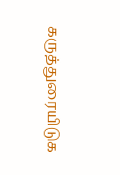கருத்துரையிடுக